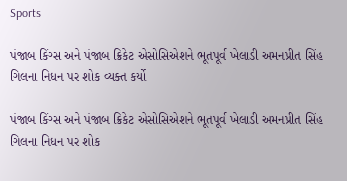Sports

પંજાબ કિંગ્સ અને પંજાબ ક્રિકેટ એસોસિએશને ભૂતપૂર્વ ખેલાડી અમનપ્રીત સિંહ ગિલના નિધન પર શોક વ્યક્ત કર્યો

પંજાબ કિંગ્સ અને પંજાબ ક્રિકેટ એસોસિએશને ભૂતપૂર્વ ખેલાડી અમનપ્રીત સિંહ ગિલના નિધન પર શોક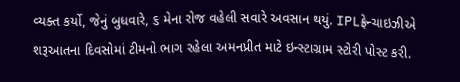વ્યક્ત કર્યો, જેનું બુધવારે, ૬ મેના રોજ વહેલી સવારે અવસાન થયું. IPLફ્રેન્ચાઇઝીએ શરૂઆતના દિવસોમાં ટીમનો ભાગ રહેલા અમનપ્રીત માટે ઇન્સ્ટાગ્રામ સ્ટોરી પોસ્ટ કરી.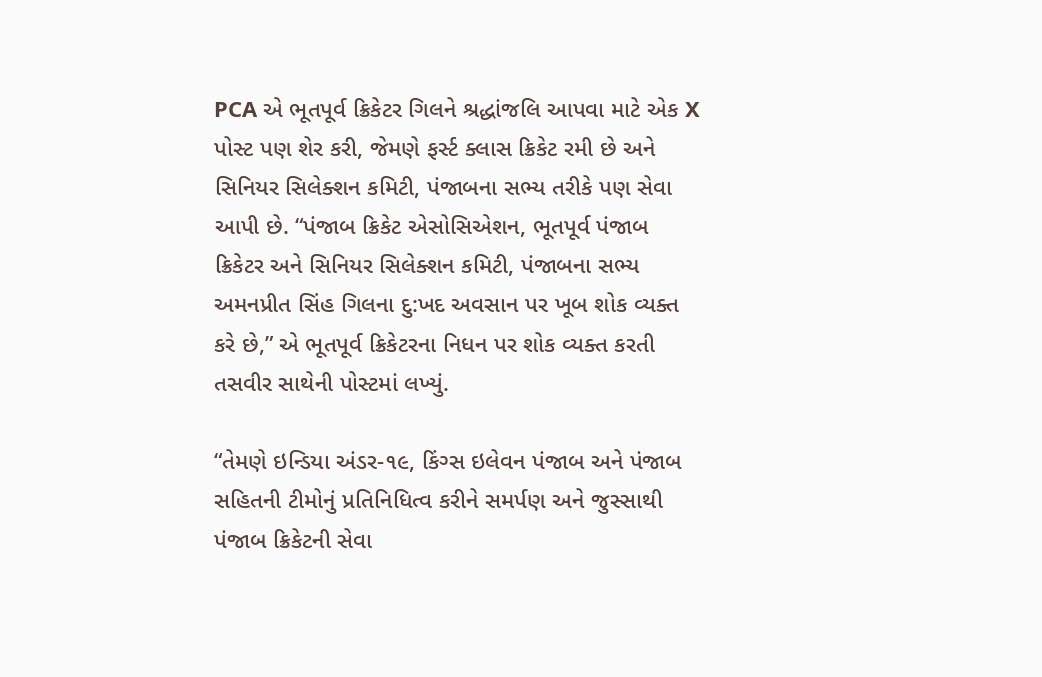PCA એ ભૂતપૂર્વ ક્રિકેટર ગિલને શ્રદ્ધાંજલિ આપવા માટે એક X પોસ્ટ પણ શેર કરી, જેમણે ફર્સ્ટ ક્લાસ ક્રિકેટ રમી છે અને સિનિયર સિલેક્શન કમિટી, પંજાબના સભ્ય તરીકે પણ સેવા આપી છે. “પંજાબ ક્રિકેટ એસોસિએશન, ભૂતપૂર્વ પંજાબ ક્રિકેટર અને સિનિયર સિલેક્શન કમિટી, પંજાબના સભ્ય અમનપ્રીત સિંહ ગિલના દુ:ખદ અવસાન પર ખૂબ શોક વ્યક્ત કરે છે,” એ ભૂતપૂર્વ ક્રિકેટરના નિધન પર શોક વ્યક્ત કરતી તસવીર સાથેની પોસ્ટમાં લખ્યું.

“તેમણે ઇન્ડિયા અંડર-૧૯, કિંગ્સ ઇલેવન પંજાબ અને પંજાબ સહિતની ટીમોનું પ્રતિનિધિત્વ કરીને સમર્પણ અને જુસ્સાથી પંજાબ ક્રિકેટની સેવા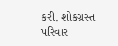કરી. શોકગ્રસ્ત પરિવાર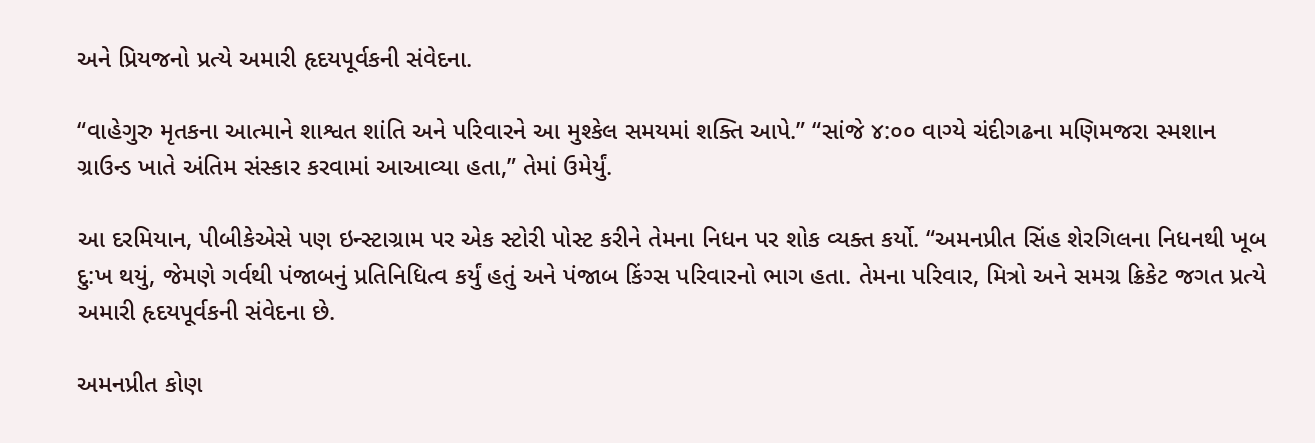અને પ્રિયજનો પ્રત્યે અમારી હૃદયપૂર્વકની સંવેદના.

“વાહેગુરુ મૃતકના આત્માને શાશ્વત શાંતિ અને પરિવારને આ મુશ્કેલ સમયમાં શક્તિ આપે.” “સાંજે ૪:૦૦ વાગ્યે ચંદીગઢના મણિમજરા સ્મશાન ગ્રાઉન્ડ ખાતે અંતિમ સંસ્કાર કરવામાં આઆવ્યા હતા,” તેમાં ઉમેર્યું.

આ દરમિયાન, પીબીકેએસે પણ ઇન્સ્ટાગ્રામ પર એક સ્ટોરી પોસ્ટ કરીને તેમના નિધન પર શોક વ્યક્ત કર્યો. “અમનપ્રીત સિંહ શેરગિલના નિધનથી ખૂબ દુ:ખ થયું, જેમણે ગર્વથી પંજાબનું પ્રતિનિધિત્વ કર્યું હતું અને પંજાબ કિંગ્સ પરિવારનો ભાગ હતા. તેમના પરિવાર, મિત્રો અને સમગ્ર ક્રિકેટ જગત પ્રત્યે અમારી હૃદયપૂર્વકની સંવેદના છે.

અમનપ્રીત કોણ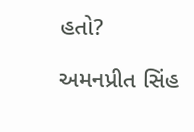હતો?

અમનપ્રીત સિંહ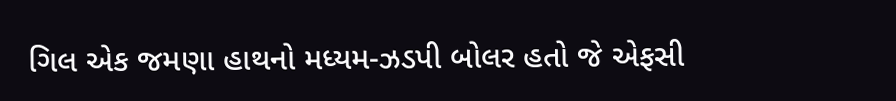ગિલ એક જમણા હાથનો મધ્યમ-ઝડપી બોલર હતો જે એફસી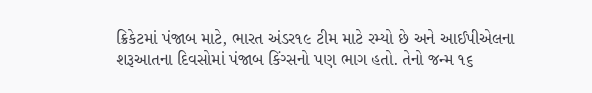ક્રિકેટમાં પંજાબ માટે, ભારત અંડર૧૯ ટીમ માટે રમ્યો છે અને આઈપીએલના શરૂઆતના દિવસોમાં પંજાબ કિંગ્સનો પણ ભાગ હતો. તેનો જન્મ ૧૬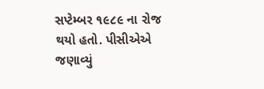સપ્ટેમ્બર ૧૯૮૯ ના રોજ થયો હતો. પીસીએએ જણાવ્યું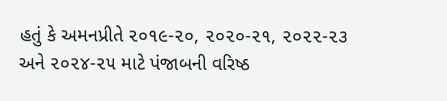હતું કે અમનપ્રીતે ૨૦૧૯-૨૦, ૨૦૨૦-૨૧, ૨૦૨૨-૨૩ અને ૨૦૨૪-૨૫ માટે પંજાબની વરિષ્ઠ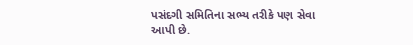પસંદગી સમિતિના સભ્ય તરીકે પણ સેવા આપી છે.